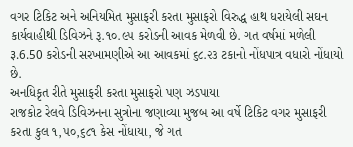વગર ટિકિટ અને અનિયમિત મુસાફરી કરતા મુસાફરો વિરુદ્ધ હાથ ધરાયેલી સઘન કાર્યવાહીથી ડિવિઝને રૂ.૧૦.૯૫ કરોડની આવક મેળવી છે. ગત વર્ષમાં મળેલી ३.6.50 કરોડની સરખામણીએ આ આવકમાં ૬૮.૨૩ ટકાનો નોંધપાત્ર વધારો નોંધાયો છે.
અનધિકૃત રીતે મુસાફરી કરતા મુસાફરો પણ ઝડપાયા
રાજકોટ રેલવે ડિવિઝનના સુત્રોના જણાવ્યા મુજબ આ વર્ષે ટિકિટ વગર મુસાફરી કરતા કુલ ૧,૫૦,૬૮૧ કેસ નોંધાયા, જે ગત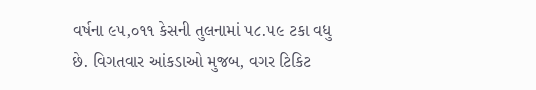વર્ષના ૯૫,૦૧૧ કેસની તુલનામાં ૫૮.૫૯ ટકા વધુ છે. વિગતવાર આંકડાઓ મુજબ, વગર ટિકિટ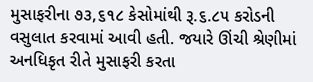મુસાફરીના ૭૩,૬૧૮ કેસોમાંથી રૂ.૬.૮૫ કરોડની વસુલાત કરવામાં આવી હતી. જયારે ઊંચી શ્રેણીમાં અનધિકૃત રીતે મુસાફરી કરતા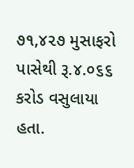૭૧,૪૨૭ મુસાફરો પાસેથી રૂ.૪.૦૬૬ કરોડ વસુલાયા હતા.